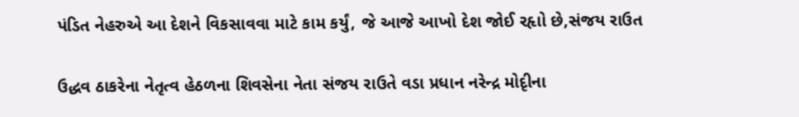પંડિત નેહરુએ આ દેશને વિકસાવવા માટે કામ કર્યું, જે આજે આખો દેશ જોઈ રહૃાો છે,સંજય રાઉત

ઉદ્ધવ ઠાકરેના નેતૃત્વ હેઠળના શિવસેના નેતા સંજય રાઉતે વડા પ્રધાન નરેન્દ્ર મોદૃીના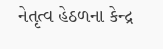નેતૃત્વ હેઠળના કેન્દ્ર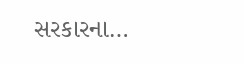સરકારના…